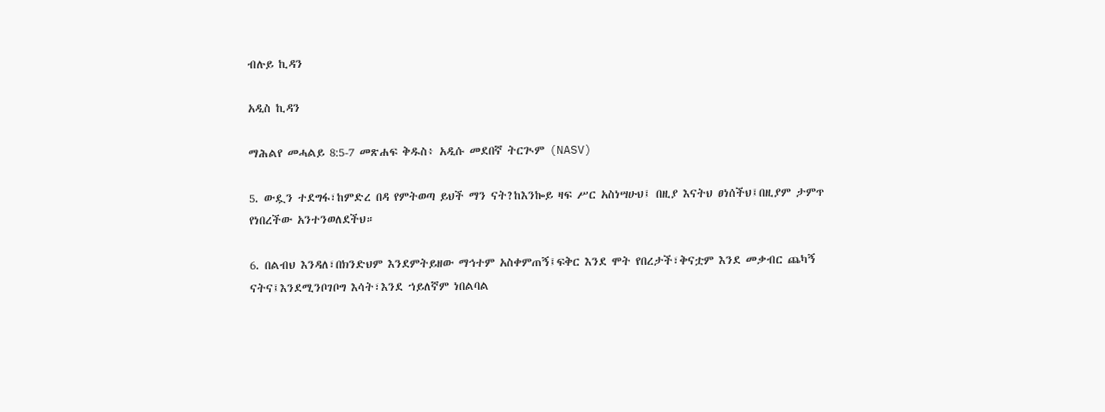ብሉይ ኪዳን

አዲስ ኪዳን

ማሕልየ መሓልይ 8:5-7 መጽሐፍ ቅዱስ፥ አዲሱ መደበኛ ትርጒም (NASV)

5. ውዷን ተደግፋ፣ከምድረ በዳ የምትወጣ ይህች ማን ናት?ከእንኰይ ዛፍ ሥር አስነሣሁህ፤ በዚያ እናትህ ፀነሰችህ፤በዚያም ታምጥ የነበረችው አንተንወለደችህ።

6. በልብህ እንዳለ፣በክንድህም እንደምትይዘው ማኅተም አስቀምጠኝ፤ፍቅር እንደ ሞት የበረታች፣ቅናቷም እንደ መቃብር ጨካኝ ናትና፤እንደሚንቦገቦግ እሳት፣እንደ ኀይለኛም ነበልባል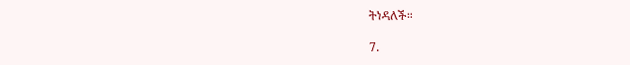ትነዳለች።

7.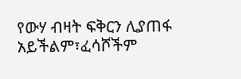የውሃ ብዛት ፍቅርን ሊያጠፋ አይችልም፣ፈሳሾችም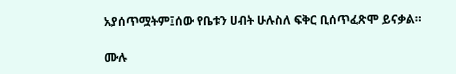አያሰጥሟትም፤ሰው የቤቱን ሀብት ሁሉስለ ፍቅር ቢሰጥፈጽሞ ይናቃል።

ሙሉ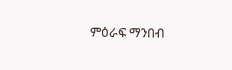ምዕራፍ ማንበብ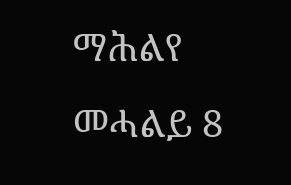ማሕልየ መሓልይ 8